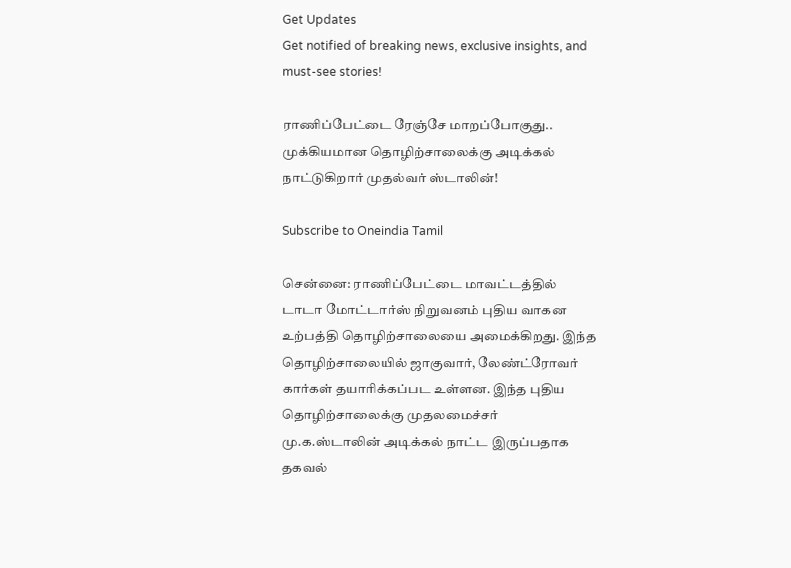Get Updates
Get notified of breaking news, exclusive insights, and must-see stories!

ராணிப்பேட்டை ரேஞ்சே மாறப்போகுது.. முக்கியமான தொழிற்சாலைக்கு அடிக்கல் நாட்டுகிறார் முதல்வர் ஸ்டாலின்!

Subscribe to Oneindia Tamil

சென்னை: ராணிப்பேட்டை மாவட்டத்தில் டாடா மோட்டார்ஸ் நிறுவனம் புதிய வாகன உற்பத்தி தொழிற்சாலையை அமைக்கிறது. இந்த தொழிற்சாலையில் ஜாகுவார், லேண்ட்ரோவர் கார்கள் தயாரிக்கப்பட உள்ளன. இந்த புதிய தொழிற்சாலைக்கு முதலமைச்சர் மு.க.ஸ்டாலின் அடிக்கல் நாட்ட இருப்பதாக தகவல்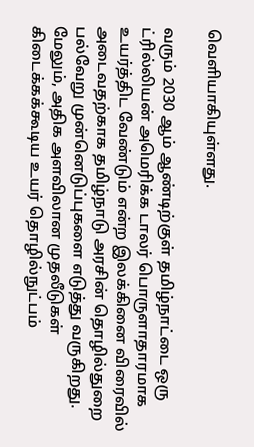வெளியாகியுள்ளது.

வரும் 2030 ஆம் ஆண்டிற்குள் தமிழ்நாட்டை ஒரு ட்ரில்லியன் அமெரிக்க டாலர் பொருளாதாரமாக உயர்த்திட வேண்டும் என்ற இலக்கினை விரைவில் அடைவதற்காக தமிழ்நாடு அரசின் தொழில்துறை பல்வேறு முன்னெடுப்புகளை எடுத்து வருகிறது. மேலும், அதிக அளவிலான முதலீடுகள் கிடைக்கக்கூடிய உயர் தொழில்நுட்பம்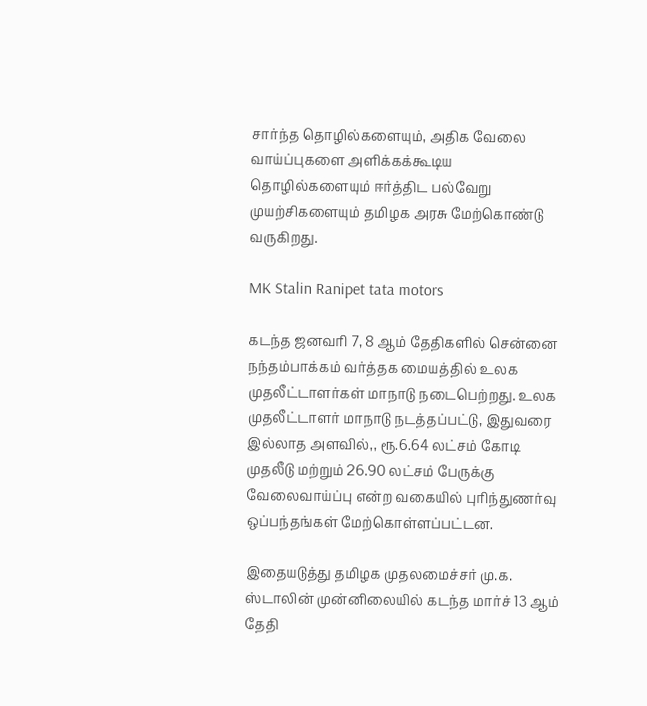சார்ந்த தொழில்களையும், அதிக வேலை வாய்ப்புகளை அளிக்கக்கூடிய தொழில்களையும் ஈர்த்திட பல்வேறு முயற்சிகளையும் தமிழக அரசு மேற்கொண்டு வருகிறது.

MK Stalin Ranipet tata motors

கடந்த ஜனவரி 7, 8 ஆம் தேதிகளில் சென்னை நந்தம்பாக்கம் வர்த்தக மையத்தில் உலக முதலீட்டாளர்கள் மாநாடு நடைபெற்றது. உலக முதலீட்டாளர் மாநாடு நடத்தப்பட்டு, இதுவரை இல்லாத அளவில்,, ரூ.6.64 லட்சம் கோடி முதலீடு மற்றும் 26.90 லட்சம் பேருக்கு வேலைவாய்ப்பு என்ற வகையில் புரிந்துணர்வு ஒப்பந்தங்கள் மேற்கொள்ளப்பட்டன.

இதையடுத்து தமிழக முதலமைச்சர் மு.க. ஸ்டாலின் முன்னிலையில் கடந்த மார்ச் 13 ஆம் தேதி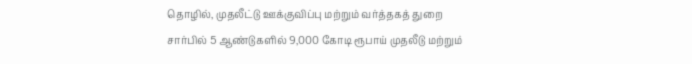தொழில், முதலீட்டு ஊக்குவிப்பு மற்றும் வர்த்தகத் துறை சார்பில் 5 ஆண்டுகளில் 9,000 கோடி ரூபாய் முதலீடு மற்றும்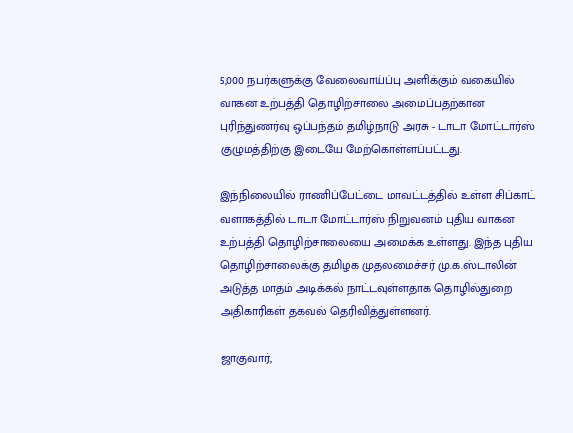5,000 நபர்களுக்கு வேலைவாய்ப்பு அளிக்கும் வகையில் வாகன உற்பத்தி தொழிற்சாலை அமைப்பதற்கான புரிந்துணர்வு ஒப்பந்தம் தமிழ்நாடு அரசு - டாடா மோட்டார்ஸ் குழுமத்திற்கு இடையே மேற்கொள்ளப்பட்டது.

இந்நிலையில் ராணிப்பேட்டை மாவட்டத்தில் உள்ள சிப்காட் வளாகத்தில் டாடா மோட்டார்ஸ் நிறுவனம் புதிய வாகன உற்பத்தி தொழிற்சாலையை அமைக்க உள்ளது. இந்த புதிய தொழிற்சாலைக்கு தமிழக முதலமைச்சர் மு.க.ஸ்டாலின் அடுத்த மாதம் அடிக்கல் நாட்டவுள்ளதாக தொழில்துறை அதிகாரிகள் தகவல் தெரிவித்துள்ளனர்.

ஜாகுவார்,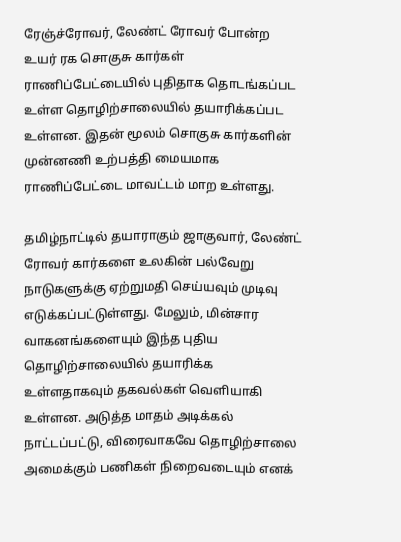ரேஞ்ச்ரோவர், லேண்ட் ரோவர் போன்ற உயர் ரக சொகுசு கார்கள் ராணிப்பேட்டையில் புதிதாக தொடங்கப்பட உள்ள தொழிற்சாலையில் தயாரிக்கப்பட உள்ளன. இதன் மூலம் சொகுசு கார்களின் முன்னணி உற்பத்தி மையமாக ராணிப்பேட்டை மாவட்டம் மாற உள்ளது.

தமிழ்நாட்டில் தயாராகும் ஜாகுவார், லேண்ட் ரோவர் கார்களை உலகின் பல்வேறு நாடுகளுக்கு ஏற்றுமதி செய்யவும் முடிவு எடுக்கப்பட்டுள்ளது. மேலும், மின்சார வாகனங்களையும் இந்த புதிய தொழிற்சாலையில் தயாரிக்க உள்ளதாகவும் தகவல்கள் வெளியாகி உள்ளன. அடுத்த மாதம் அடிக்கல் நாட்டப்பட்டு, விரைவாகவே தொழிற்சாலை அமைக்கும் பணிகள் நிறைவடையும் எனக்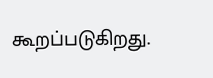கூறப்படுகிறது.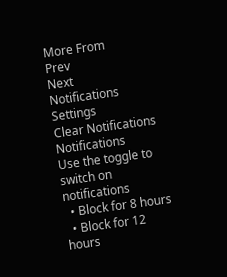More From
Prev
Next
Notifications
Settings
Clear Notifications
Notifications
Use the toggle to switch on notifications
  • Block for 8 hours
  • Block for 12 hours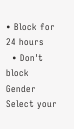• Block for 24 hours
  • Don't block
Gender
Select your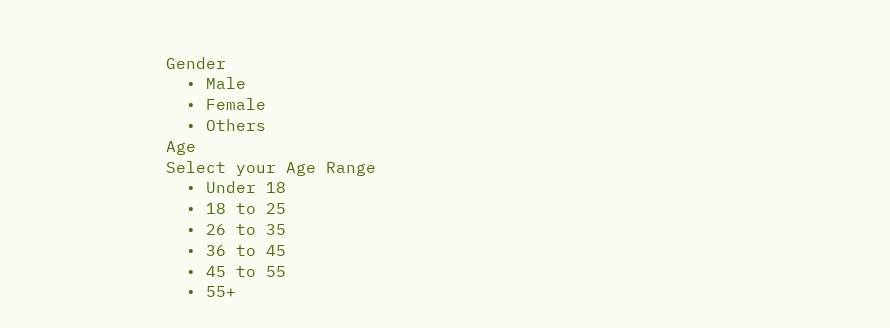Gender
  • Male
  • Female
  • Others
Age
Select your Age Range
  • Under 18
  • 18 to 25
  • 26 to 35
  • 36 to 45
  • 45 to 55
  • 55+